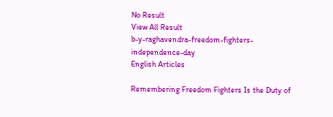No Result
View All Result
b-y-raghavendra-freedom-fighters-independence-day
English Articles

Remembering Freedom Fighters Is the Duty of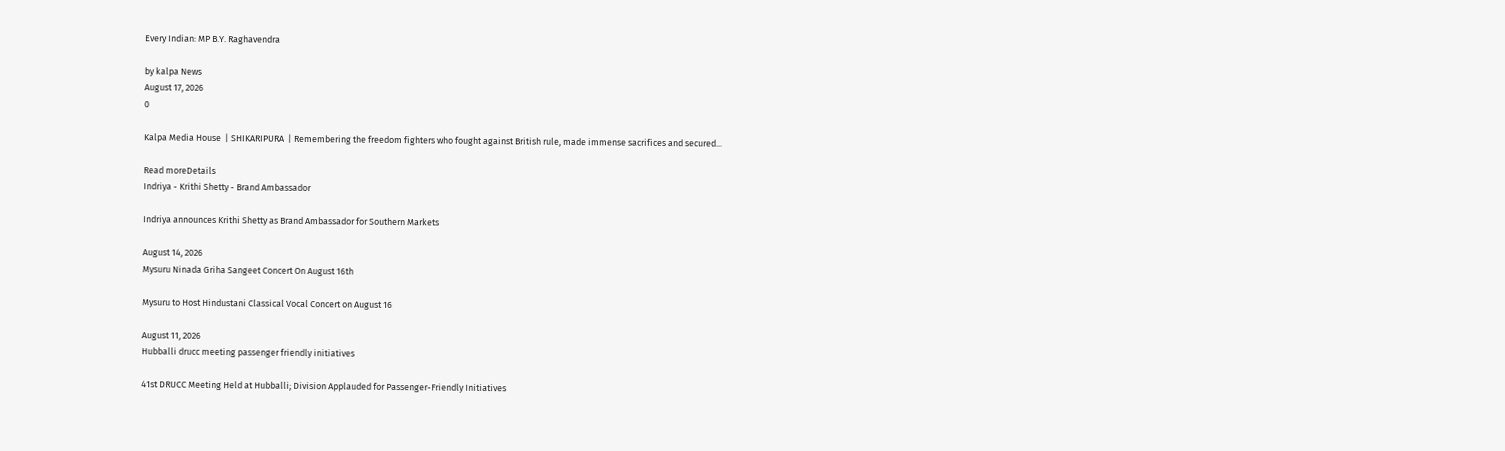Every Indian: MP B.Y. Raghavendra

by kalpa News
August 17, 2026
0

Kalpa Media House  | SHIKARIPURA  | Remembering the freedom fighters who fought against British rule, made immense sacrifices and secured...

Read moreDetails
Indriya - Krithi Shetty - Brand Ambassador

Indriya announces Krithi Shetty as Brand Ambassador for Southern Markets

August 14, 2026
Mysuru Ninada Griha Sangeet Concert On August 16th

Mysuru to Host Hindustani Classical Vocal Concert on August 16

August 11, 2026
Hubballi drucc meeting passenger friendly initiatives

41st DRUCC Meeting Held at Hubballi; Division Applauded for Passenger-Friendly Initiatives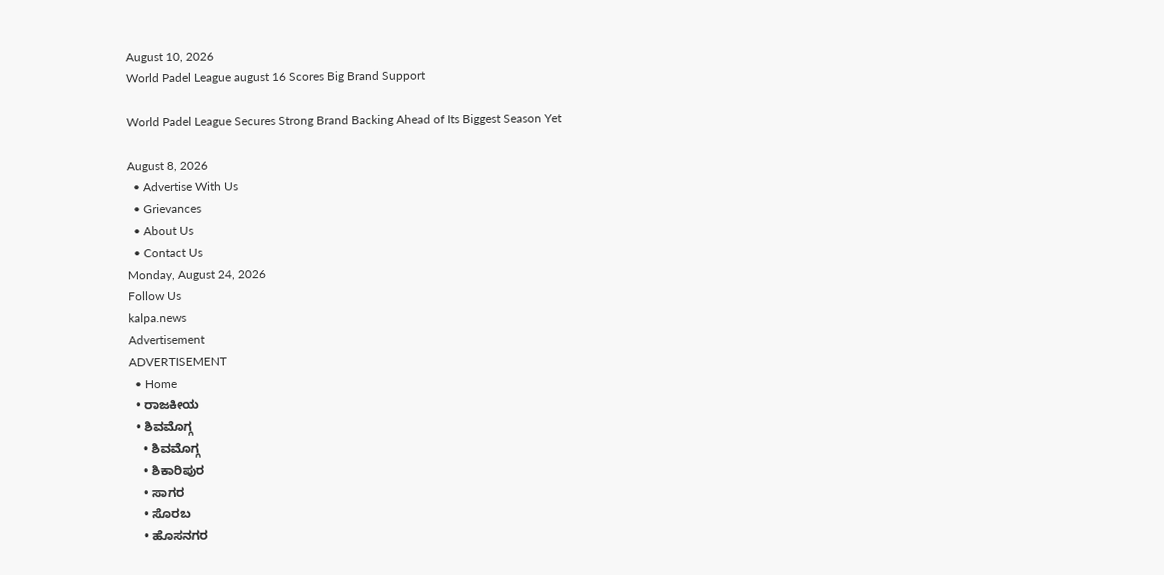August 10, 2026
World Padel League august 16 Scores Big Brand Support

World Padel League Secures Strong Brand Backing Ahead of Its Biggest Season Yet

August 8, 2026
  • Advertise With Us
  • Grievances
  • About Us
  • Contact Us
Monday, August 24, 2026
Follow Us
kalpa.news
Advertisement
ADVERTISEMENT
  • Home
  • ರಾಜಕೀಯ
  • ಶಿವಮೊಗ್ಗ
    • ಶಿವಮೊಗ್ಗ
    • ಶಿಕಾರಿಪುರ
    • ಸಾಗರ
    • ಸೊರಬ
    • ಹೊಸನಗರ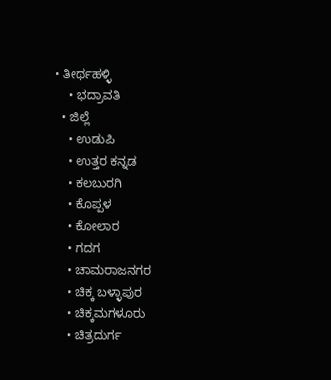• ತೀರ್ಥಹಳ್ಳಿ
    • ಭದ್ರಾವತಿ
  • ಜಿಲ್ಲೆ
    • ಉಡುಪಿ
    • ಉತ್ತರ ಕನ್ನಡ
    • ಕಲಬುರಗಿ
    • ಕೊಪ್ಪಳ
    • ಕೋಲಾರ
    • ಗದಗ
    • ಚಾಮರಾಜನಗರ
    • ಚಿಕ್ಕ ಬಳ್ಳಾಪುರ
    • ಚಿಕ್ಕಮಗಳೂರು
    • ಚಿತ್ರದುರ್ಗ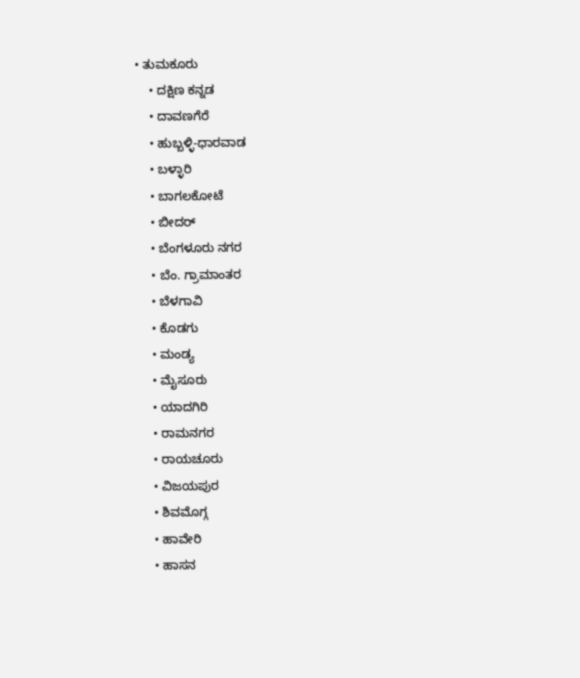• ತುಮಕೂರು
    • ದಕ್ಷಿಣ ಕನ್ನಡ
    • ದಾವಣಗೆರೆ
    • ಹುಬ್ಬಳ್ಳಿ-ಧಾರವಾಡ
    • ಬಳ್ಳಾರಿ
    • ಬಾಗಲಕೋಟೆ
    • ಬೀದರ್
    • ಬೆಂಗಳೂರು ನಗರ
    • ಬೆಂ. ಗ್ರಾಮಾಂತರ
    • ಬೆಳಗಾವಿ
    • ಕೊಡಗು
    • ಮಂಡ್ಯ
    • ಮೈಸೂರು
    • ಯಾದಗಿರಿ
    • ರಾಮನಗರ
    • ರಾಯಚೂರು
    • ವಿಜಯಪುರ
    • ಶಿವಮೊಗ್ಗ
    • ಹಾವೇರಿ
    • ಹಾಸನ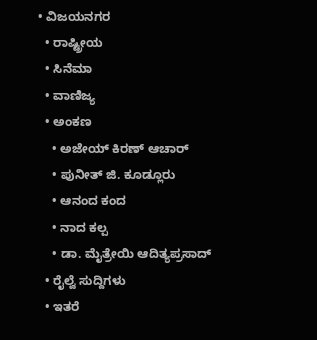• ವಿಜಯನಗರ
  • ರಾಷ್ಟ್ರೀಯ
  • ಸಿನೆಮಾ
  • ವಾಣಿಜ್ಯ
  • ಅಂಕಣ
    • ಅಜೇಯ್ ಕಿರಣ್ ಆಚಾರ್
    • ಪುನೀತ್ ಜಿ. ಕೂಡ್ಲೂರು
    • ಆನಂದ ಕಂದ
    • ನಾದ ಕಲ್ಪ
    • ಡಾ. ಮೈತ್ರೇಯಿ ಆದಿತ್ಯಪ್ರಸಾದ್
  • ರೈಲ್ವೆ ಸುದ್ದಿಗಳು
  • ಇತರೆ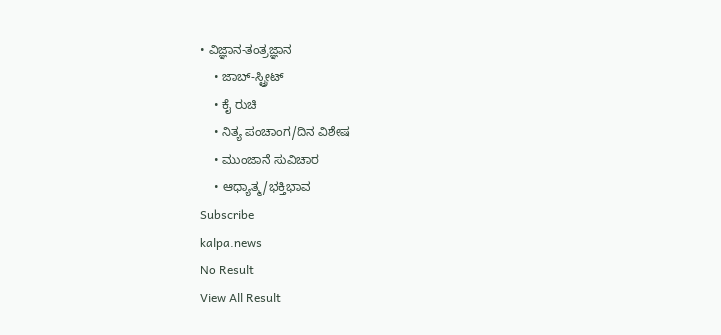• ವಿಜ್ಞಾನ-ತಂತ್ರಜ್ಞಾನ
    • ಜಾಬ್-ಸ್ಟ್ರೀಟ್
    • ಕೈ ರುಚಿ
    • ನಿತ್ಯ ಪಂಚಾಂಗ/ದಿನ ವಿಶೇಷ
    • ಮುಂಜಾನೆ ಸುವಿಚಾರ
    • ಆಧ್ಯಾತ್ಮ/ಭಕ್ತಿಭಾವ
Subscribe
kalpa.news
No Result
View All Result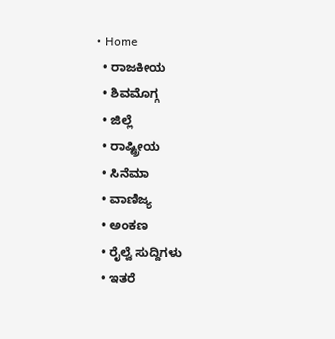• Home
  • ರಾಜಕೀಯ
  • ಶಿವಮೊಗ್ಗ
  • ಜಿಲ್ಲೆ
  • ರಾಷ್ಟ್ರೀಯ
  • ಸಿನೆಮಾ
  • ವಾಣಿಜ್ಯ
  • ಅಂಕಣ
  • ರೈಲ್ವೆ ಸುದ್ದಿಗಳು
  • ಇತರೆ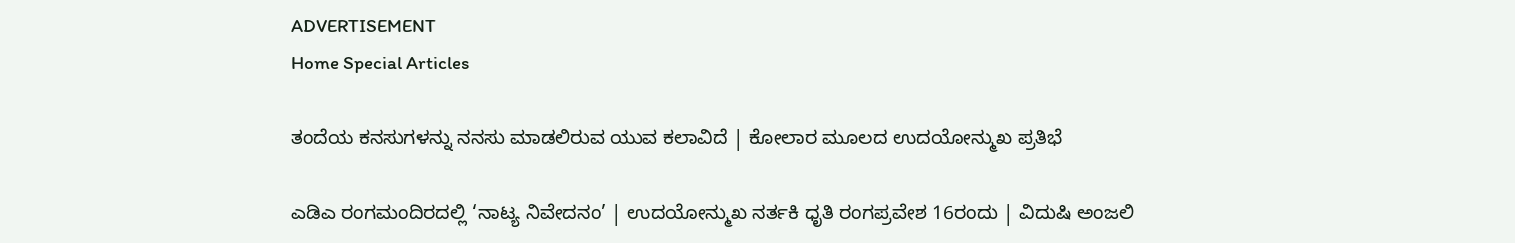ADVERTISEMENT
Home Special Articles

ತಂದೆಯ ಕನಸುಗಳನ್ನು ನನಸು ಮಾಡಲಿರುವ ಯುವ ಕಲಾವಿದೆ | ಕೋಲಾರ ಮೂಲದ ಉದಯೋನ್ಮುಖ ಪ್ರತಿಭೆ

ಎಡಿಎ ರಂಗಮಂದಿರದಲ್ಲಿ ‘ನಾಟ್ಯ ನಿವೇದನಂ’ | ಉದಯೋನ್ಮುಖ ನರ್ತಕಿ ಧೃತಿ ರಂಗಪ್ರವೇಶ 16ರಂದು | ವಿದುಷಿ ಅಂಜಲಿ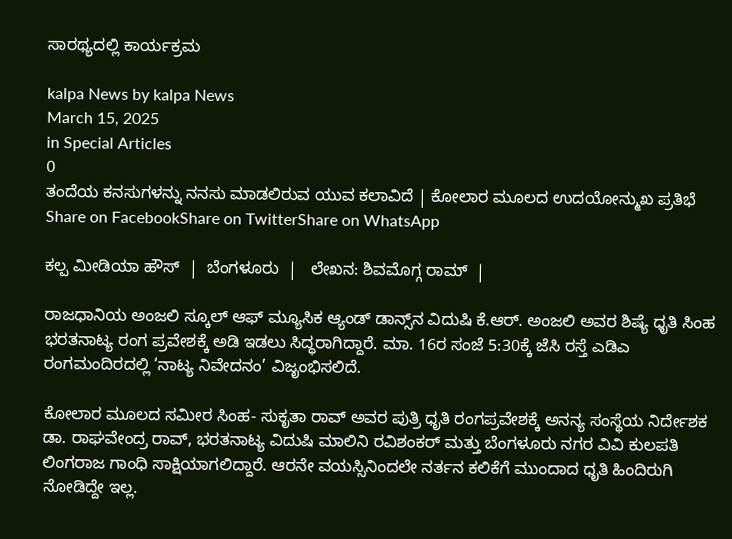ಸಾರಥ್ಯದಲ್ಲಿ ಕಾರ್ಯಕ್ರಮ

kalpa News by kalpa News
March 15, 2025
in Special Articles
0
ತಂದೆಯ ಕನಸುಗಳನ್ನು ನನಸು ಮಾಡಲಿರುವ ಯುವ ಕಲಾವಿದೆ | ಕೋಲಾರ ಮೂಲದ ಉದಯೋನ್ಮುಖ ಪ್ರತಿಭೆ
Share on FacebookShare on TwitterShare on WhatsApp

ಕಲ್ಪ ಮೀಡಿಯಾ ಹೌಸ್  |  ಬೆಂಗಳೂರು  |   ಲೇಖನ: ಶಿವಮೊಗ್ಗ ರಾಮ್  |

ರಾಜಧಾನಿಯ ಅಂಜಲಿ ಸ್ಕೂಲ್ ಆಫ್ ಮ್ಯೂಸಿಕ ಆ್ಯಂಡ್ ಡಾನ್ಸ್‌ನ ವಿದುಷಿ ಕೆ.ಆರ್. ಅಂಜಲಿ ಅವರ ಶಿಷ್ಯೆ ಧೃತಿ ಸಿಂಹ ಭರತನಾಟ್ಯ ರಂಗ ಪ್ರವೇಶಕ್ಕೆ ಅಡಿ ಇಡಲು ಸಿದ್ಧರಾಗಿದ್ದಾರೆ. ಮಾ. 16ರ ಸಂಜೆ 5:30ಕ್ಕೆ ಜೆಸಿ ರಸ್ತೆ ಎಡಿಎ ರಂಗಮಂದಿರದಲ್ಲಿ ‘ನಾಟ್ಯ ನಿವೇದನಂ’ ವಿಜೃಂಭಿಸಲಿದೆ.

ಕೋಲಾರ ಮೂಲದ ಸಮೀರ ಸಿಂಹ- ಸುಕೃತಾ ರಾವ್ ಅವರ ಪುತ್ರಿ ಧೃತಿ ರಂಗಪ್ರವೇಶಕ್ಕೆ ಅನನ್ಯ ಸಂಸ್ಥೆಯ ನಿರ್ದೇಶಕ ಡಾ. ರಾಘವೇಂದ್ರ ರಾವ್, ಭರತನಾಟ್ಯ ವಿದುಷಿ ಮಾಲಿನಿ ರವಿಶಂಕರ್ ಮತ್ತು ಬೆಂಗಳೂರು ನಗರ ವಿವಿ ಕುಲಪತಿ ಲಿಂಗರಾಜ ಗಾಂಧಿ ಸಾಕ್ಷಿಯಾಗಲಿದ್ದಾರೆ. ಆರನೇ ವಯಸ್ಸಿನಿಂದಲೇ ನರ್ತನ ಕಲಿಕೆಗೆ ಮುಂದಾದ ಧೃತಿ ಹಿಂದಿರುಗಿ ನೋಡಿದ್ದೇ ಇಲ್ಲ.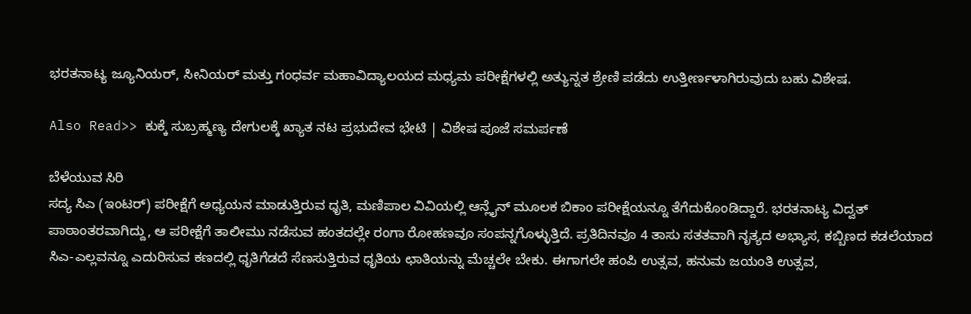ಭರತನಾಟ್ಯ ಜ್ಯೂನಿಯರ್, ಸೀನಿಯರ್ ಮತ್ತು ಗಂಧರ್ವ ಮಹಾವಿದ್ಯಾಲಯದ ಮಧ್ಯಮ ಪರೀಕ್ಷೆಗಳಲ್ಲಿ ಅತ್ಯುನ್ನತ ಶ್ರೇಣಿ ಪಡೆದು ಉತ್ತೀರ್ಣಳಾಗಿರುವುದು ಬಹು ವಿಶೇಷ.

Also Read>> ಕುಕ್ಕೆ ಸುಬ್ರಹ್ಮಣ್ಯ ದೇಗುಲಕ್ಕೆ ಖ್ಯಾತ ನಟ ಪ್ರಭುದೇವ ಭೇಟಿ | ವಿಶೇಷ ಪೂಜೆ ಸಮರ್ಪಣೆ

ಬೆಳೆಯುವ ಸಿರಿ
ಸದ್ಯ ಸಿಎ (ಇಂಟರ್) ಪರೀಕ್ಷೆಗೆ ಅಧ್ಯಯನ ಮಾಡುತ್ತಿರುವ ಧೃತಿ, ಮಣಿಪಾಲ ವಿವಿಯಲ್ಲಿ ಆನ್ಲೈನ್ ಮೂಲಕ ಬಿಕಾಂ ಪರೀಕ್ಷೆಯನ್ನೂ ತೆಗೆದುಕೊಂಡಿದ್ದಾರೆ. ಭರತನಾಟ್ಯ ವಿದ್ವತ್ ಪಾಠಾಂತರವಾಗಿದ್ದು, ಆ ಪರೀಕ್ಷೆಗೆ ತಾಲೀಮು ನಡೆಸುವ ಹಂತದಲ್ಲೇ ರಂಗಾ ರೋಹಣವೂ ಸಂಪನ್ನಗೊಳ್ಳುತ್ತಿದೆ. ಪ್ರತಿದಿನವೂ 4 ತಾಸು ಸತತವಾಗಿ ನೃತ್ಯದ ಅಭ್ಯಾಸ, ಕಬ್ಬಿಣದ ಕಡಲೆಯಾದ ಸಿಎ-ಎಲ್ಲವನ್ನೂ ಎದುರಿಸುವ ಕಣದಲ್ಲಿ ಧೃತಿಗೆಡದೆ ಸೆಣಸುತ್ತಿರುವ ಧೃತಿಯ ಛಾತಿಯನ್ನು ಮೆಚ್ಚಲೇ ಬೇಕು. ಈಗಾಗಲೇ ಹಂಪಿ ಉತ್ಸವ, ಹನುಮ ಜಯಂತಿ ಉತ್ಸವ,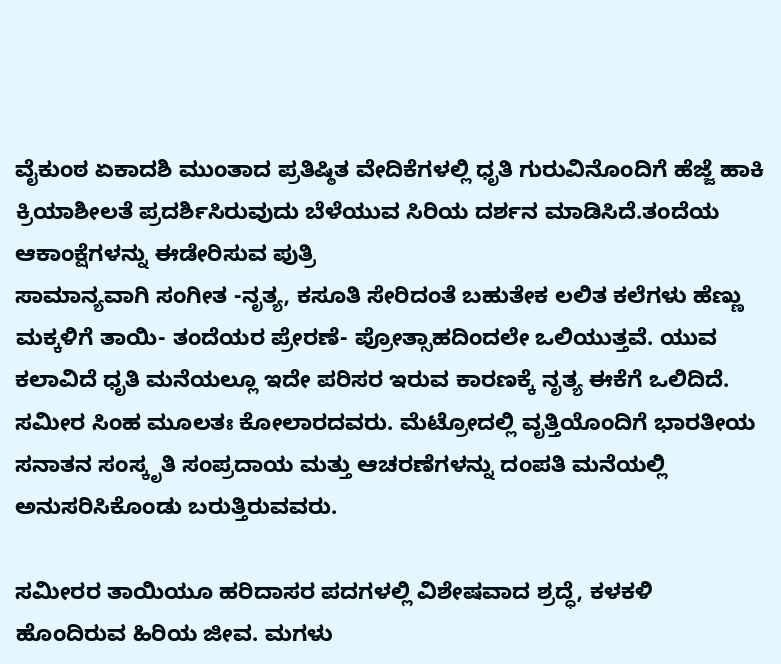ವೈಕುಂಠ ಏಕಾದಶಿ ಮುಂತಾದ ಪ್ರತಿಷ್ಠಿತ ವೇದಿಕೆಗಳಲ್ಲಿ ಧೃತಿ ಗುರುವಿನೊಂದಿಗೆ ಹೆಜ್ಜೆ ಹಾಕಿ ಕ್ರಿಯಾಶೀಲತೆ ಪ್ರದರ್ಶಿಸಿರುವುದು ಬೆಳೆಯುವ ಸಿರಿಯ ದರ್ಶನ ಮಾಡಿಸಿದೆ.ತಂದೆಯ ಆಕಾಂಕ್ಷೆಗಳನ್ನು ಈಡೇರಿಸುವ ಪುತ್ರಿ
ಸಾಮಾನ್ಯವಾಗಿ ಸಂಗೀತ -ನೃತ್ಯ, ಕಸೂತಿ ಸೇರಿದಂತೆ ಬಹುತೇಕ ಲಲಿತ ಕಲೆಗಳು ಹೆಣ್ಣು ಮಕ್ಕಳಿಗೆ ತಾಯಿ- ತಂದೆಯರ ಪ್ರೇರಣೆ- ಪ್ರೋತ್ಸಾಹದಿಂದಲೇ ಒಲಿಯುತ್ತವೆ. ಯುವ ಕಲಾವಿದೆ ಧೃತಿ ಮನೆಯಲ್ಲೂ ಇದೇ ಪರಿಸರ ಇರುವ ಕಾರಣಕ್ಕೆ ನೃತ್ಯ ಈಕೆಗೆ ಒಲಿದಿದೆ. ಸಮೀರ ಸಿಂಹ ಮೂಲತಃ ಕೋಲಾರದವರು. ಮೆಟ್ರೋದಲ್ಲಿ ವೃತ್ತಿಯೊಂದಿಗೆ ಭಾರತೀಯ ಸನಾತನ ಸಂಸ್ಕೃತಿ ಸಂಪ್ರದಾಯ ಮತ್ತು ಆಚರಣೆಗಳನ್ನು ದಂಪತಿ ಮನೆಯಲ್ಲಿ ಅನುಸರಿಸಿಕೊಂಡು ಬರುತ್ತಿರುವವರು.

ಸಮೀರರ ತಾಯಿಯೂ ಹರಿದಾಸರ ಪದಗಳಲ್ಲಿ ವಿಶೇಷವಾದ ಶ್ರದ್ಧೆ, ಕಳಕಳಿ ಹೊಂದಿರುವ ಹಿರಿಯ ಜೀವ. ಮಗಳು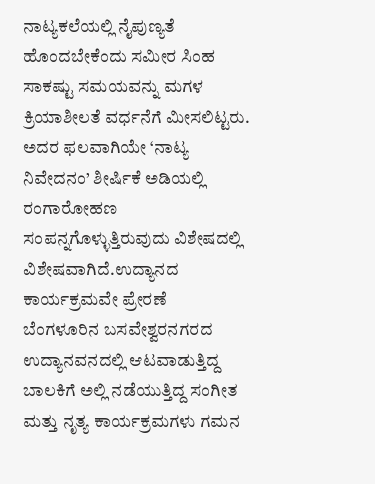ನಾಟ್ಯಕಲೆಯಲ್ಲಿ ನೈಪುಣ್ಯತೆ ಹೊಂದಬೇಕೆಂದು ಸಮೀರ ಸಿಂಹ ಸಾಕಷ್ಟು ಸಮಯವನ್ನು ಮಗಳ ಕ್ರಿಯಾಶೀಲತೆ ವರ್ಧನೆಗೆ ಮೀಸಲಿಟ್ಟರು. ಅದರ ಫಲವಾಗಿಯೇ ‘ನಾಟ್ಯ ನಿವೇದನಂ’ ಶೀರ್ಷಿಕೆ ಅಡಿಯಲ್ಲಿ ರಂಗಾರೋಹಣ ಸಂಪನ್ನಗೊಳ್ಳುತ್ತಿರುವುದು ವಿಶೇಷದಲ್ಲಿ ವಿಶೇಷವಾಗಿದೆ.ಉದ್ಯಾನದ ಕಾರ್ಯಕ್ರಮವೇ ಪ್ರೇರಣೆ
ಬೆಂಗಳೂರಿನ ಬಸವೇಶ್ವರನಗರದ ಉದ್ಯಾನವನದಲ್ಲಿ ಆಟವಾಡುತ್ತಿದ್ದ ಬಾಲಕಿಗೆ ಅಲ್ಲಿ ನಡೆಯುತ್ತಿದ್ದ ಸಂಗೀತ ಮತ್ತು ನೃತ್ಯ ಕಾರ್ಯಕ್ರಮಗಳು ಗಮನ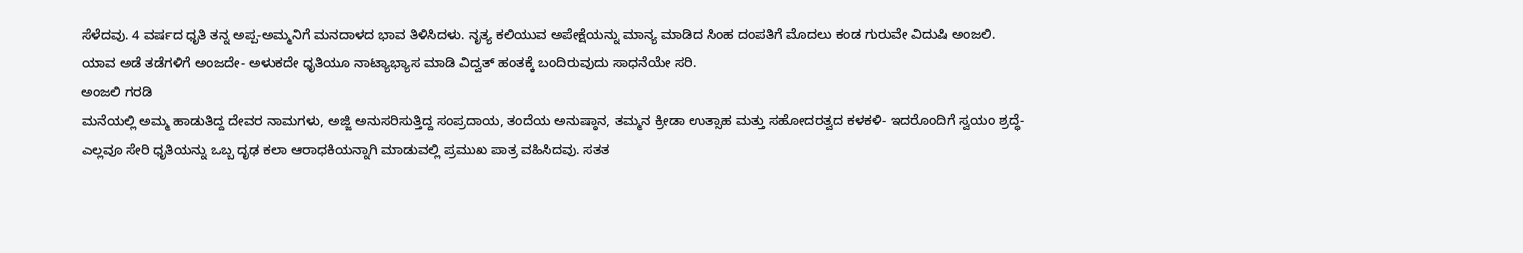ಸೆಳೆದವು. 4 ವರ್ಷದ ಧೃತಿ ತನ್ನ ಅಪ್ಪ-ಅಮ್ಮನಿಗೆ ಮನದಾಳದ ಭಾವ ತಿಳಿಸಿದಳು. ನೃತ್ಯ ಕಲಿಯುವ ಅಪೇಕ್ಷೆಯನ್ನು ಮಾನ್ಯ ಮಾಡಿದ ಸಿಂಹ ದಂಪತಿಗೆ ಮೊದಲು ಕಂಡ ಗುರುವೇ ವಿದುಷಿ ಅಂಜಲಿ. ಯಾವ ಅಡೆ ತಡೆಗಳಿಗೆ ಅಂಜದೇ- ಅಳುಕದೇ ಧೃತಿಯೂ ನಾಟ್ಯಾಭ್ಯಾಸ ಮಾಡಿ ವಿದ್ವತ್ ಹಂತಕ್ಕೆ ಬಂದಿರುವುದು ಸಾಧನೆಯೇ ಸರಿ.
ಅಂಜಲಿ ಗರಡಿ
ಮನೆಯಲ್ಲಿ ಅಮ್ಮ ಹಾಡುತಿದ್ದ ದೇವರ ನಾಮಗಳು, ಅಜ್ಜಿ ಅನುಸರಿಸುತ್ತಿದ್ದ ಸಂಪ್ರದಾಯ, ತಂದೆಯ ಅನುಷ್ಠಾನ, ತಮ್ಮನ ಕ್ರೀಡಾ ಉತ್ಸಾಹ ಮತ್ತು ಸಹೋದರತ್ವದ ಕಳಕಳಿ- ಇದರೊಂದಿಗೆ ಸ್ವಯಂ ಶ್ರದ್ಧೆ- ಎಲ್ಲವೂ ಸೇರಿ ಧೃತಿಯನ್ನು ಒಬ್ಬ ದೃಢ ಕಲಾ ಆರಾಧಕಿಯನ್ನಾಗಿ ಮಾಡುವಲ್ಲಿ ಪ್ರಮುಖ ಪಾತ್ರ ವಹಿಸಿದವು. ಸತತ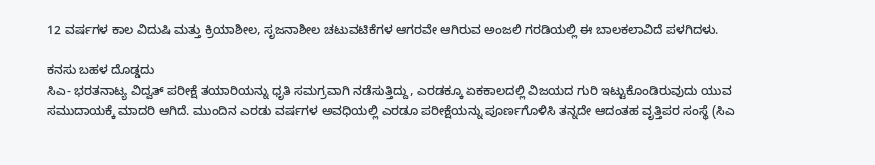12 ವರ್ಷಗಳ ಕಾಲ ವಿದುಷಿ ಮತ್ತು ಕ್ರಿಯಾಶೀಲ, ಸೃಜನಾಶೀಲ ಚಟುವಟಿಕೆಗಳ ಆಗರವೇ ಆಗಿರುವ ಅಂಜಲಿ ಗರಡಿಯಲ್ಲಿ ಈ ಬಾಲಕಲಾವಿದೆ ಪಳಗಿದಳು.

ಕನಸು ಬಹಳ ದೊಡ್ಡದು
ಸಿಎ- ಭರತನಾಟ್ಯ ವಿದ್ವತ್ ಪರೀಕ್ಷೆ ತಯಾರಿಯನ್ನು ಧೃತಿ ಸಮಗ್ರವಾಗಿ ನಡೆಸುತ್ತಿದ್ದು, ಎರಡಕ್ಕೂ ಏಕಕಾಲದಲ್ಲಿ ವಿಜಯದ ಗುರಿ ಇಟ್ಟುಕೊಂಡಿರುವುದು ಯುವ ಸಮುದಾಯಕ್ಕೆ ಮಾದರಿ ಆಗಿದೆ. ಮುಂದಿನ ಎರಡು ವರ್ಷಗಳ ಅವಧಿಯಲ್ಲಿ ಎರಡೂ ಪರೀಕ್ಷೆಯನ್ನು ಪೂರ್ಣಗೊಳಿಸಿ ತನ್ನದೇ ಆದಂತಹ ವೃತ್ತಿಪರ ಸಂಸ್ಥೆ (ಸಿಎ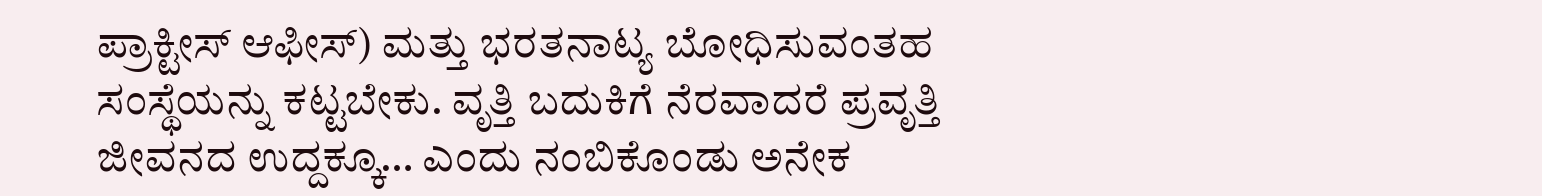ಪ್ರಾಕ್ಟೀಸ್ ಆಫೀಸ್) ಮತ್ತು ಭರತನಾಟ್ಯ ಬೋಧಿಸುವಂತಹ ಸಂಸ್ಥೆಯನ್ನು ಕಟ್ಟಬೇಕು. ವೃತ್ತಿ ಬದುಕಿಗೆ ನೆರವಾದರೆ ಪ್ರವೃತ್ತಿ ಜೀವನದ ಉದ್ದಕ್ಕೂ… ಎಂದು ನಂಬಿಕೊಂಡು ಅನೇಕ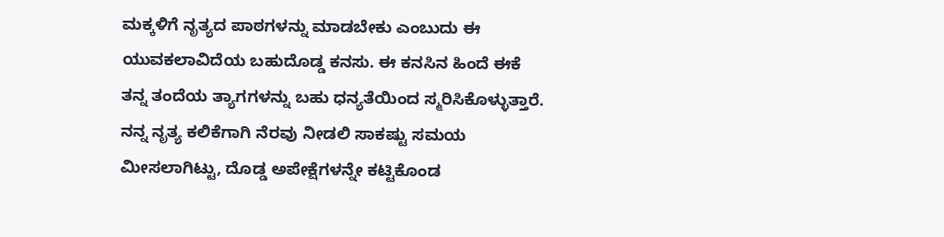ಮಕ್ಕಳಿಗೆ ನೃತ್ಯದ ಪಾಠಗಳನ್ನು ಮಾಡಬೇಕು ಎಂಬುದು ಈ ಯುವಕಲಾವಿದೆಯ ಬಹುದೊಡ್ಡ ಕನಸು. ಈ ಕನಸಿನ ಹಿಂದೆ ಈಕೆ ತನ್ನ ತಂದೆಯ ತ್ಯಾಗಗಳನ್ನು ಬಹು ಧನ್ಯತೆಯಿಂದ ಸ್ಮರಿಸಿಕೊಳ್ಳುತ್ತಾರೆ. ನನ್ನ ನೃತ್ಯ ಕಲಿಕೆಗಾಗಿ ನೆರವು ನೀಡಲಿ ಸಾಕಷ್ಟು ಸಮಯ ಮೀಸಲಾಗಿಟ್ಟು, ದೊಡ್ಡ ಅಪೇಕ್ಷೆಗಳನ್ನೇ ಕಟ್ಟಿಕೊಂಡ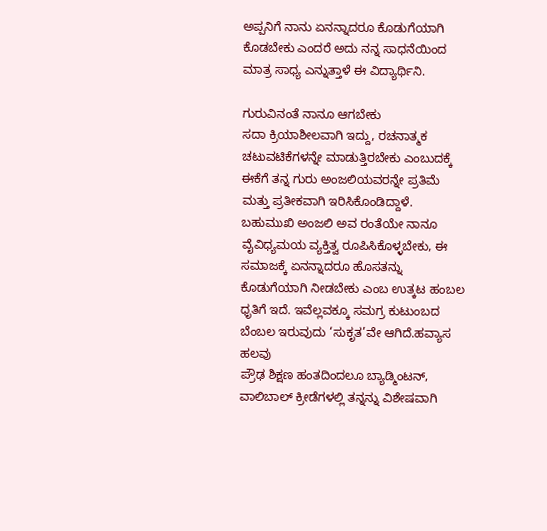ಅಪ್ಪನಿಗೆ ನಾನು ಏನನ್ನಾದರೂ ಕೊಡುಗೆಯಾಗಿ ಕೊಡಬೇಕು ಎಂದರೆ ಅದು ನನ್ನ ಸಾಧನೆಯಿಂದ ಮಾತ್ರ ಸಾಧ್ಯ ಎನ್ನುತ್ತಾಳೆ ಈ ವಿದ್ಯಾರ್ಥಿನಿ.

ಗುರುವಿನಂತೆ ನಾನೂ ಆಗಬೇಕು
ಸದಾ ಕ್ರಿಯಾಶೀಲವಾಗಿ ಇದ್ದು, ರಚನಾತ್ಮಕ ಚಟುವಟಿಕೆಗಳನ್ನೇ ಮಾಡುತ್ತಿರಬೇಕು ಎಂಬುದಕ್ಕೆ ಈಕೆಗೆ ತನ್ನ ಗುರು ಅಂಜಲಿಯವರನ್ನೇ ಪ್ರತಿಮೆ ಮತ್ತು ಪ್ರತೀಕವಾಗಿ ಇರಿಸಿಕೊಂಡಿದ್ದಾಳೆ. ಬಹುಮುಖಿ ಅಂಜಲಿ ಅವ ರಂತೆಯೇ ನಾನೂ ವೈವಿಧ್ಯಮಯ ವ್ಯಕ್ತಿತ್ವ ರೂಪಿಸಿಕೊಳ್ಳಬೇಕು, ಈ ಸಮಾಜಕ್ಕೆ ಏನನ್ನಾದರೂ ಹೊಸತನ್ನು ಕೊಡುಗೆಯಾಗಿ ನೀಡಬೇಕು ಎಂಬ ಉತ್ಕಟ ಹಂಬಲ ಧೃತಿಗೆ ಇದೆ. ಇವೆಲ್ಲವಕ್ಕೂ ಸಮಗ್ರ ಕುಟುಂಬದ ಬೆಂಬಲ ಇರುವುದು ‘ಸುಕೃತ’ವೇ ಆಗಿದೆ.ಹವ್ಯಾಸ ಹಲವು
ಪ್ರೌಢ ಶಿಕ್ಷಣ ಹಂತದಿಂದಲೂ ಬ್ಯಾಡ್ಮಿಂಟನ್, ವಾಲಿಬಾಲ್ ಕ್ರೀಡೆಗಳಲ್ಲಿ ತನ್ನನ್ನು ವಿಶೇಷವಾಗಿ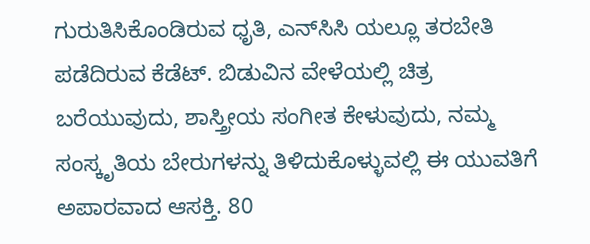ಗುರುತಿಸಿಕೊಂಡಿರುವ ಧೃತಿ, ಎನ್‌ಸಿಸಿ ಯಲ್ಲೂ ತರಬೇತಿ ಪಡೆದಿರುವ ಕೆಡೆಟ್. ಬಿಡುವಿನ ವೇಳೆಯಲ್ಲಿ ಚಿತ್ರ ಬರೆಯುವುದು, ಶಾಸ್ತ್ರೀಯ ಸಂಗೀತ ಕೇಳುವುದು, ನಮ್ಮ ಸಂಸ್ಕೃತಿಯ ಬೇರುಗಳನ್ನು ತಿಳಿದುಕೊಳ್ಳುವಲ್ಲಿ ಈ ಯುವತಿಗೆ ಅಪಾರವಾದ ಆಸಕ್ತಿ. 80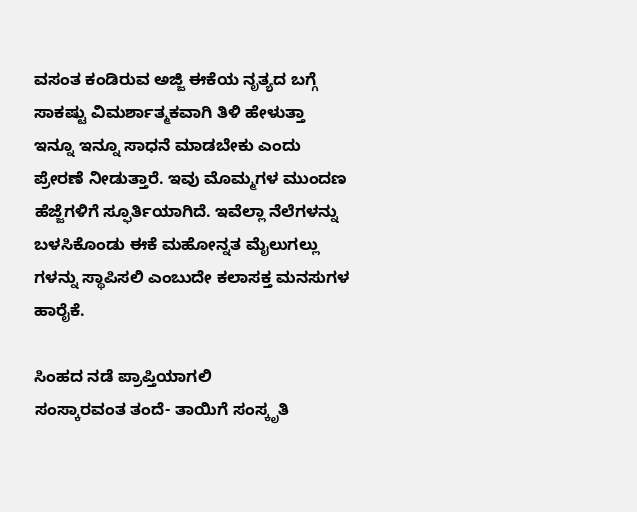ವಸಂತ ಕಂಡಿರುವ ಅಜ್ಜಿ ಈಕೆಯ ನೃತ್ಯದ ಬಗ್ಗೆ ಸಾಕಷ್ಟು ವಿಮರ್ಶಾತ್ಮಕವಾಗಿ ತಿಳಿ ಹೇಳುತ್ತಾ ಇನ್ನೂ ಇನ್ನೂ ಸಾಧನೆ ಮಾಡಬೇಕು ಎಂದು ಪ್ರೇರಣೆ ನೀಡುತ್ತಾರೆ. ಇವು ಮೊಮ್ಮಗಳ ಮುಂದಣ ಹೆಜ್ಜೆಗಳಿಗೆ ಸ್ಫೂರ್ತಿಯಾಗಿದೆ. ಇವೆಲ್ಲಾ ನೆಲೆಗಳನ್ನು ಬಳಸಿಕೊಂಡು ಈಕೆ ಮಹೋನ್ನತ ಮೈಲುಗಲ್ಲು ಗಳನ್ನು ಸ್ಥಾಪಿಸಲಿ ಎಂಬುದೇ ಕಲಾಸಕ್ತ ಮನಸುಗಳ ಹಾರೈಕೆ.

ಸಿಂಹದ ನಡೆ ಪ್ರಾಪ್ತಿಯಾಗಲಿ
ಸಂಸ್ಕಾರವಂತ ತಂದೆ- ತಾಯಿಗೆ ಸಂಸ್ಕೃತಿ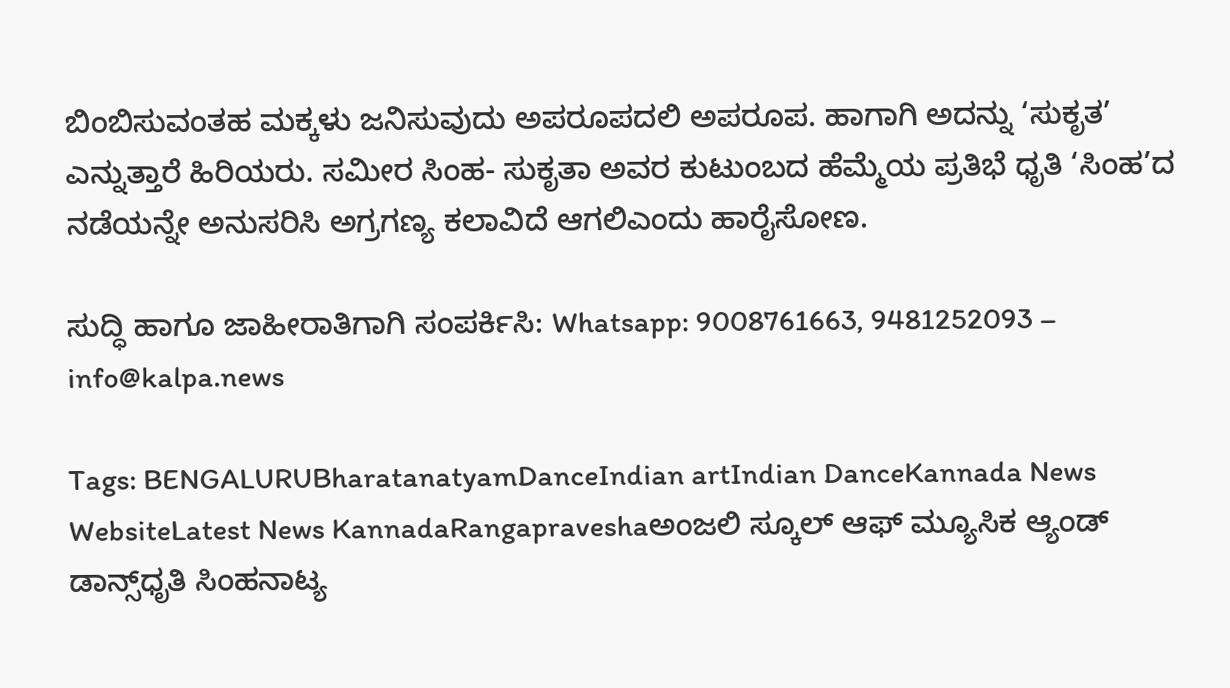ಬಿಂಬಿಸುವಂತಹ ಮಕ್ಕಳು ಜನಿಸುವುದು ಅಪರೂಪದಲಿ ಅಪರೂಪ. ಹಾಗಾಗಿ ಅದನ್ನು ‘ಸುಕೃತ’ ಎನ್ನುತ್ತಾರೆ ಹಿರಿಯರು. ಸಮೀರ ಸಿಂಹ- ಸುಕೃತಾ ಅವರ ಕುಟುಂಬದ ಹೆಮ್ಮೆಯ ಪ್ರತಿಭೆ ಧೃತಿ ‘ಸಿಂಹ’ದ ನಡೆಯನ್ನೇ ಅನುಸರಿಸಿ ಅಗ್ರಗಣ್ಯ ಕಲಾವಿದೆ ಆಗಲಿಎಂದು ಹಾರೈಸೋಣ.

ಸುದ್ಧಿ ಹಾಗೂ ಜಾಹೀರಾತಿಗಾಗಿ ಸಂಪರ್ಕಿಸಿ: Whatsapp: 9008761663, 9481252093 – info@kalpa.news

Tags: BENGALURUBharatanatyamDanceIndian artIndian DanceKannada News WebsiteLatest News KannadaRangapraveshaಅಂಜಲಿ ಸ್ಕೂಲ್ ಆಫ್ ಮ್ಯೂಸಿಕ ಆ್ಯಂಡ್ ಡಾನ್ಸ್‌ಧೃತಿ ಸಿಂಹನಾಟ್ಯ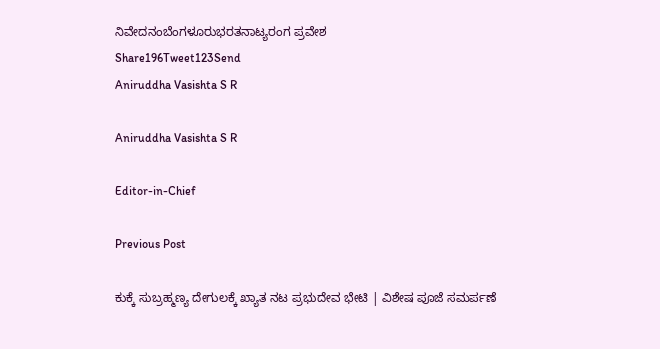ನಿವೇದನಂಬೆಂಗಳೂರುಭರತನಾಟ್ಯರಂಗ ಪ್ರವೇಶ
Share196Tweet123Send
Aniruddha Vasishta S R

Aniruddha Vasishta S R

Editor-in-Chief

Previous Post

ಕುಕ್ಕೆ ಸುಬ್ರಹ್ಮಣ್ಯ ದೇಗುಲಕ್ಕೆ ಖ್ಯಾತ ನಟ ಪ್ರಭುದೇವ ಭೇಟಿ | ವಿಶೇಷ ಪೂಜೆ ಸಮರ್ಪಣೆ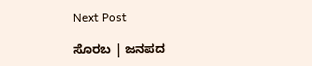Next Post

ಸೊರಬ | ಜನಪದ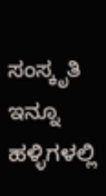ಸಂಸ್ಕೃತಿ ಇನ್ನೂ ಹಳ್ಳಿಗಳಲ್ಲಿ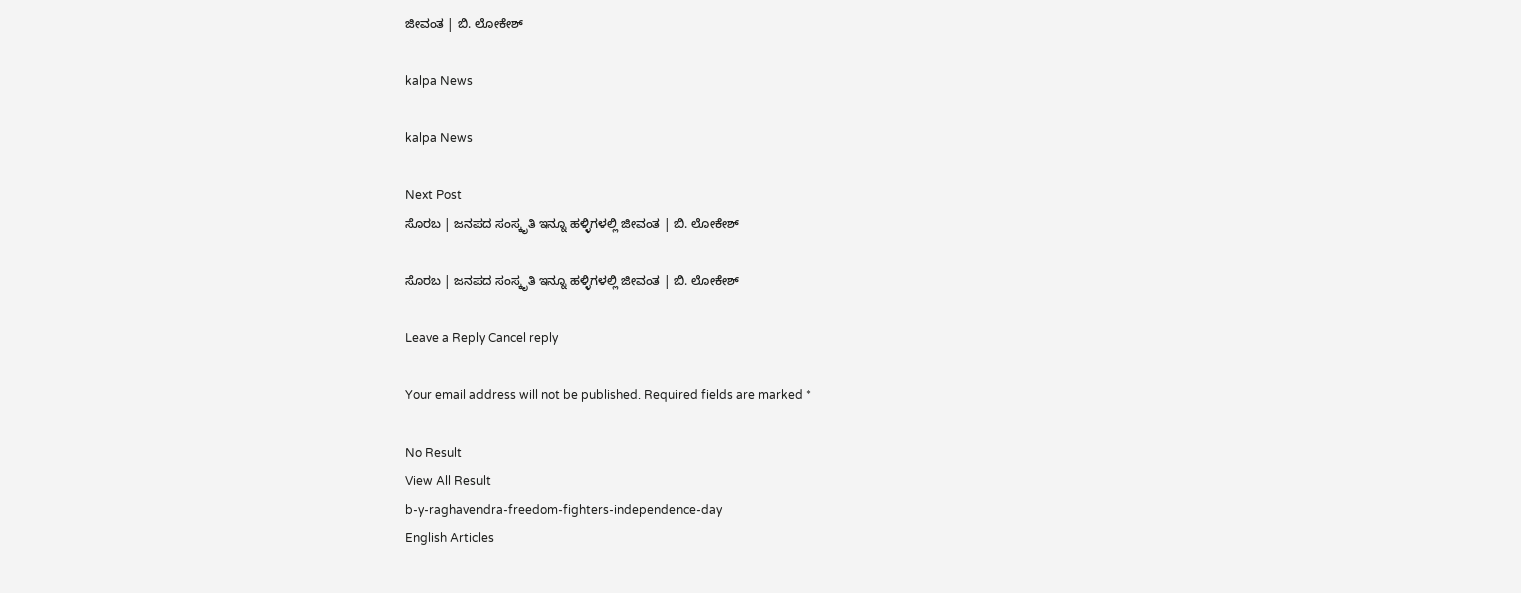ಜೀವಂತ | ಬಿ. ಲೋಕೇಶ್

kalpa News

kalpa News

Next Post
ಸೊರಬ | ಜನಪದ ಸಂಸ್ಕೃತಿ ಇನ್ನೂ ಹಳ್ಳಿಗಳಲ್ಲಿ ಜೀವಂತ | ಬಿ. ಲೋಕೇಶ್

ಸೊರಬ | ಜನಪದ ಸಂಸ್ಕೃತಿ ಇನ್ನೂ ಹಳ್ಳಿಗಳಲ್ಲಿ ಜೀವಂತ | ಬಿ. ಲೋಕೇಶ್

Leave a Reply Cancel reply

Your email address will not be published. Required fields are marked *

No Result
View All Result
b-y-raghavendra-freedom-fighters-independence-day
English Articles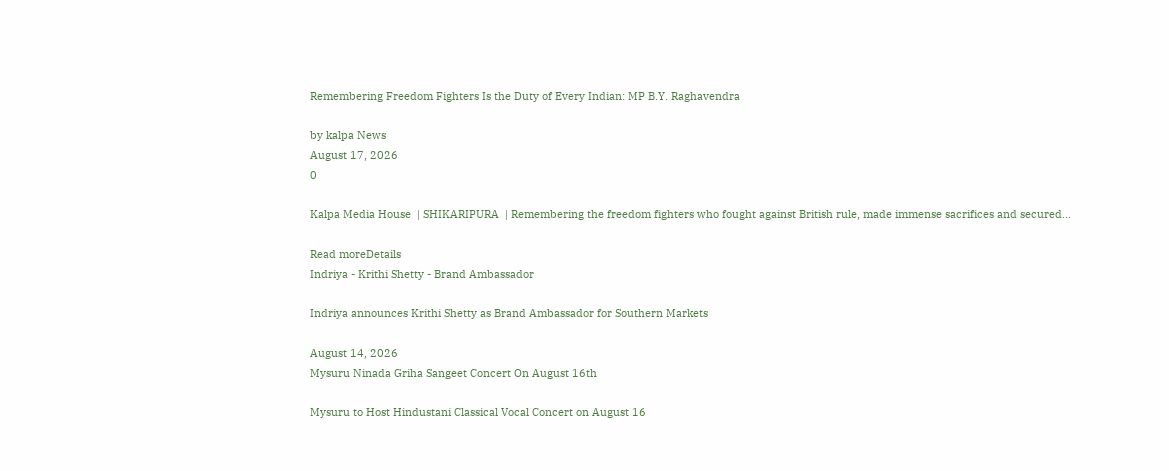Remembering Freedom Fighters Is the Duty of Every Indian: MP B.Y. Raghavendra

by kalpa News
August 17, 2026
0

Kalpa Media House  | SHIKARIPURA  | Remembering the freedom fighters who fought against British rule, made immense sacrifices and secured...

Read moreDetails
Indriya - Krithi Shetty - Brand Ambassador

Indriya announces Krithi Shetty as Brand Ambassador for Southern Markets

August 14, 2026
Mysuru Ninada Griha Sangeet Concert On August 16th

Mysuru to Host Hindustani Classical Vocal Concert on August 16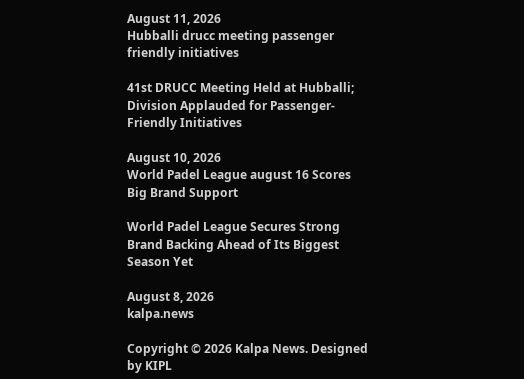August 11, 2026
Hubballi drucc meeting passenger friendly initiatives

41st DRUCC Meeting Held at Hubballi; Division Applauded for Passenger-Friendly Initiatives

August 10, 2026
World Padel League august 16 Scores Big Brand Support

World Padel League Secures Strong Brand Backing Ahead of Its Biggest Season Yet

August 8, 2026
kalpa.news

Copyright © 2026 Kalpa News. Designed by KIPL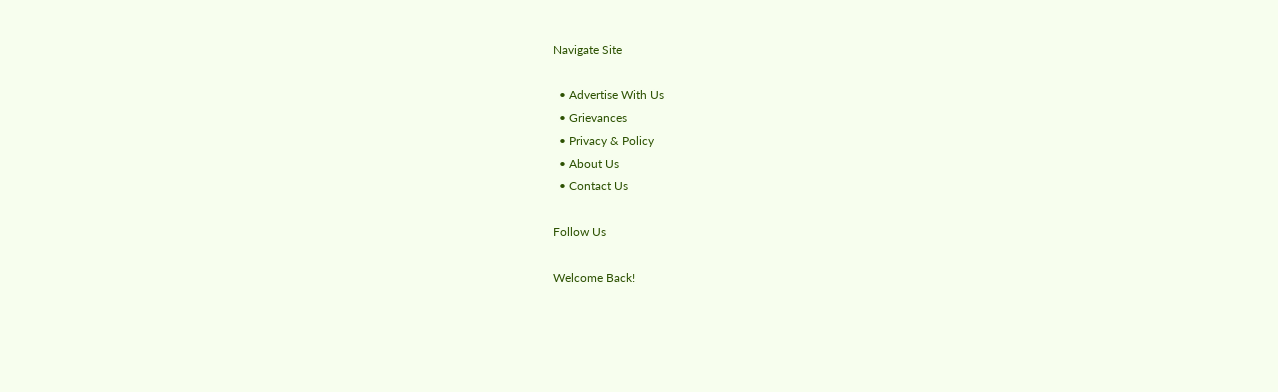Navigate Site

  • Advertise With Us
  • Grievances
  • Privacy & Policy
  • About Us
  • Contact Us

Follow Us

Welcome Back!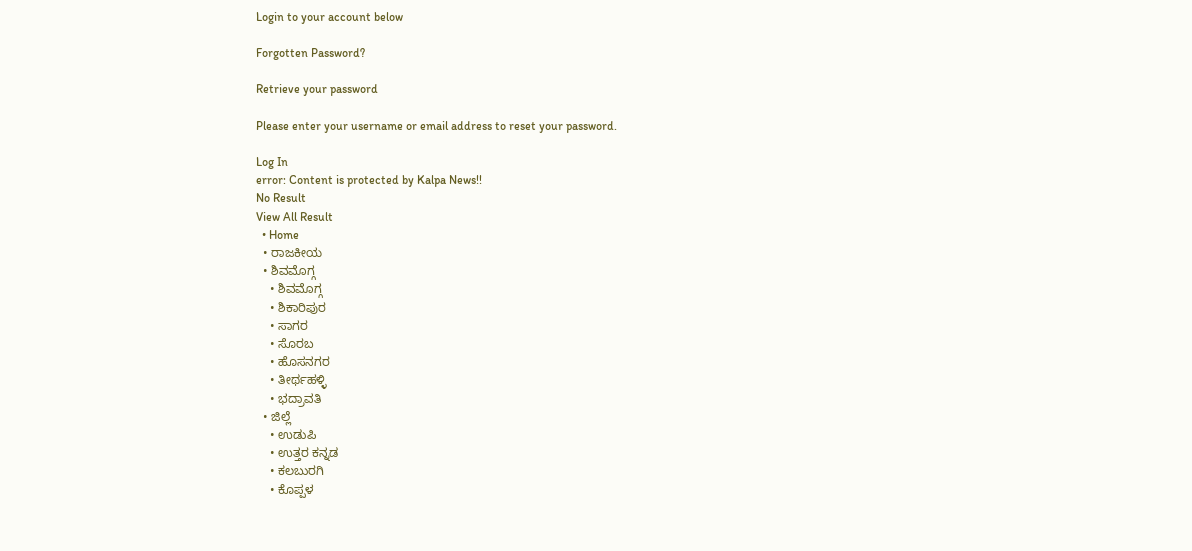Login to your account below

Forgotten Password?

Retrieve your password

Please enter your username or email address to reset your password.

Log In
error: Content is protected by Kalpa News!!
No Result
View All Result
  • Home
  • ರಾಜಕೀಯ
  • ಶಿವಮೊಗ್ಗ
    • ಶಿವಮೊಗ್ಗ
    • ಶಿಕಾರಿಪುರ
    • ಸಾಗರ
    • ಸೊರಬ
    • ಹೊಸನಗರ
    • ತೀರ್ಥಹಳ್ಳಿ
    • ಭದ್ರಾವತಿ
  • ಜಿಲ್ಲೆ
    • ಉಡುಪಿ
    • ಉತ್ತರ ಕನ್ನಡ
    • ಕಲಬುರಗಿ
    • ಕೊಪ್ಪಳ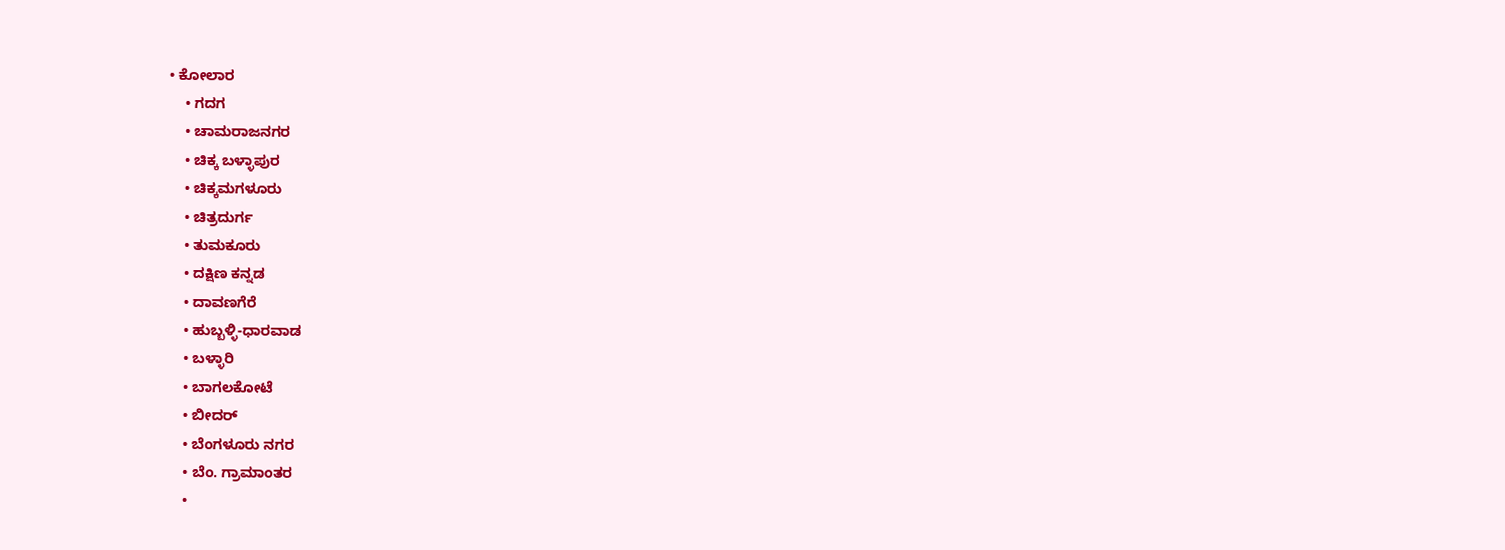• ಕೋಲಾರ
    • ಗದಗ
    • ಚಾಮರಾಜನಗರ
    • ಚಿಕ್ಕ ಬಳ್ಳಾಪುರ
    • ಚಿಕ್ಕಮಗಳೂರು
    • ಚಿತ್ರದುರ್ಗ
    • ತುಮಕೂರು
    • ದಕ್ಷಿಣ ಕನ್ನಡ
    • ದಾವಣಗೆರೆ
    • ಹುಬ್ಬಳ್ಳಿ-ಧಾರವಾಡ
    • ಬಳ್ಳಾರಿ
    • ಬಾಗಲಕೋಟೆ
    • ಬೀದರ್
    • ಬೆಂಗಳೂರು ನಗರ
    • ಬೆಂ. ಗ್ರಾಮಾಂತರ
    •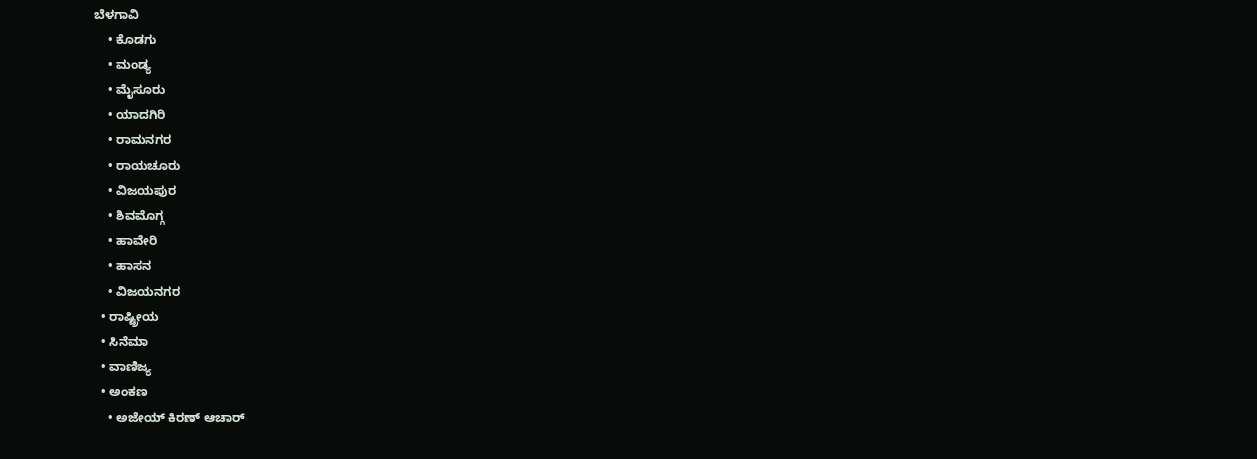ಬೆಳಗಾವಿ
    • ಕೊಡಗು
    • ಮಂಡ್ಯ
    • ಮೈಸೂರು
    • ಯಾದಗಿರಿ
    • ರಾಮನಗರ
    • ರಾಯಚೂರು
    • ವಿಜಯಪುರ
    • ಶಿವಮೊಗ್ಗ
    • ಹಾವೇರಿ
    • ಹಾಸನ
    • ವಿಜಯನಗರ
  • ರಾಷ್ಟ್ರೀಯ
  • ಸಿನೆಮಾ
  • ವಾಣಿಜ್ಯ
  • ಅಂಕಣ
    • ಅಜೇಯ್ ಕಿರಣ್ ಆಚಾರ್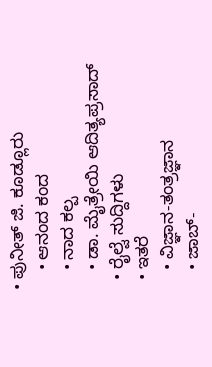• ಪುನೀತ್ ಜಿ. ಕೂಡ್ಲೂರು
    • ಆನಂದ ಕಂದ
    • ನಾದ ಕಲ್ಪ
    • ಡಾ. ಮೈತ್ರೇಯಿ ಆದಿತ್ಯಪ್ರಸಾದ್
  • ರೈಲ್ವೆ ಸುದ್ದಿಗಳು
  • ಇತರೆ
    • ವಿಜ್ಞಾನ-ತಂತ್ರಜ್ಞಾನ
    • ಜಾಬ್-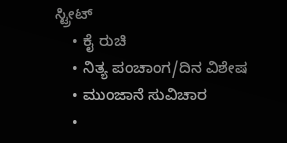ಸ್ಟ್ರೀಟ್
    • ಕೈ ರುಚಿ
    • ನಿತ್ಯ ಪಂಚಾಂಗ/ದಿನ ವಿಶೇಷ
    • ಮುಂಜಾನೆ ಸುವಿಚಾರ
    •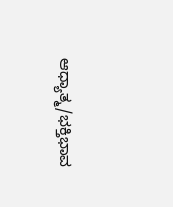ಆಧ್ಯಾತ್ಮ/ಭಕ್ತಿಭಾವ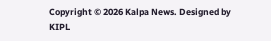Copyright © 2026 Kalpa News. Designed by KIPL